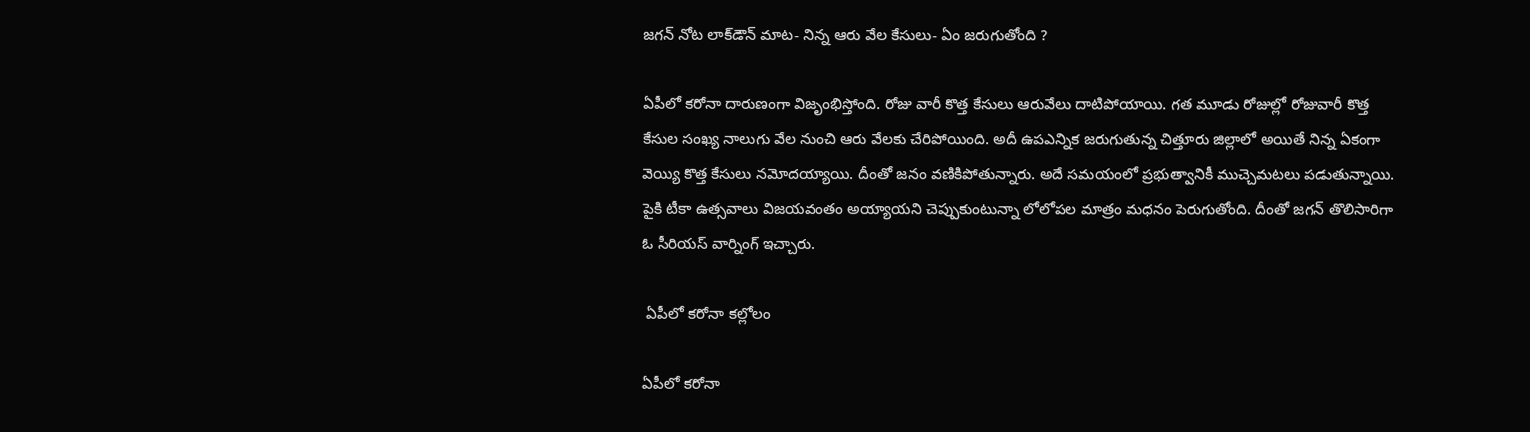జగన్‌ నోట లాక్‌డౌన్‌ మాట- నిన్న ఆరు వేల కేసులు- ఏం జరుగుతోంది ?

ఏపీలో కరోనా దారుణంగా విజృంభిస్తోంది. రోజు వారీ కొత్త కేసులు ఆరువేలు దాటిపోయాయి. గత మూడు రోజుల్లో రోజువారీ కొత్త కేసుల సంఖ్య నాలుగు వేల నుంచి ఆరు వేలకు చేరిపోయింది. అదీ ఉపఎన్నిక జరుగుతున్న చిత్తూరు జిల్లాలో అయితే నిన్న ఏకంగా వెయ్యి కొత్త కేసులు నమోదయ్యాయి. దీంతో జనం వణికిపోతున్నారు. అదే సమయంలో ప్రభుత్వానికీ ముచ్చెమటలు పడుతున్నాయి. పైకి టీకా ఉత్సవాలు విజయవంతం అయ్యాయని చెప్పుకుంటున్నా లోలోపల మాత్రం మధనం పెరుగుతోంది. దీంతో జగన్‌ తొలిసారిగా ఓ సీరియస్‌ వార్నింగ్ ఇచ్చారు.

 ఏపీలో కరోనా కల్లోలం

ఏపీలో కరోనా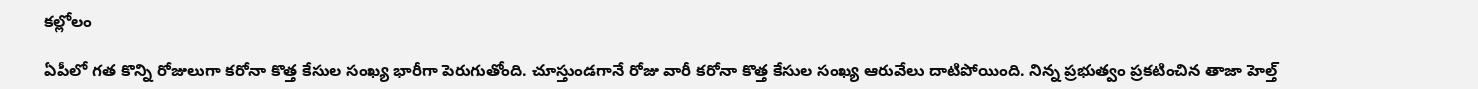కల్లోలం

ఏపీలో గత కొన్ని రోజులుగా కరోనా కొత్త కేసుల సంఖ్య భారీగా పెరుగుతోంది. చూస్తుండగానే రోజు వారీ కరోనా కొత్త కేసుల సంఖ్య ఆరువేలు దాటిపోయింది. నిన్న ప్రభుత్వం ప్రకటించిన తాజా హెల్త్‌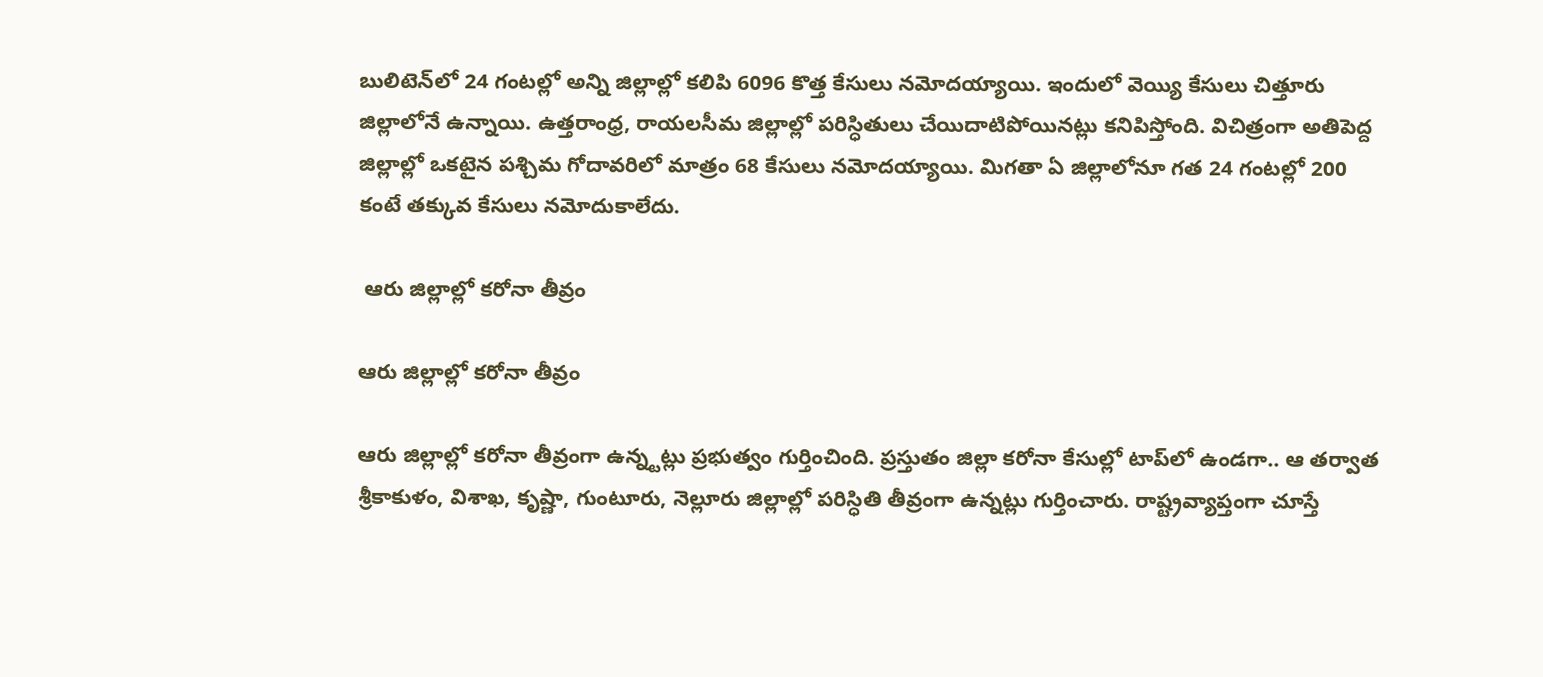బులిటెన్‌లో 24 గంటల్లో అన్ని జిల్లాల్లో కలిపి 6096 కొత్త కేసులు నమోదయ్యాయి. ఇందులో వెయ్యి కేసులు చిత్తూరు జిల్లాలోనే ఉన్నాయి. ఉత్తరాంధ్ర, రాయలసీమ జిల్లాల్లో పరిస్ధితులు చేయిదాటిపోయినట్లు కనిపిస్తోంది. విచిత్రంగా అతిపెద్ద జిల్లాల్లో ఒకటైన పశ్చిమ గోదావరిలో మాత్రం 68 కేసులు నమోదయ్యాయి. మిగతా ఏ జిల్లాలోనూ గత 24 గంటల్లో 200 కంటే తక్కువ కేసులు నమోదుకాలేదు.

 ఆరు జిల్లాల్లో కరోనా తీవ్రం

ఆరు జిల్లాల్లో కరోనా తీవ్రం

ఆరు జిల్లాల్లో కరోనా తీవ్రంగా ఉన్న్టట్లు ప్రభుత్వం గుర్తించింది. ప్రస్తుతం జిల్లా కరోనా కేసుల్లో టాప్‌లో ఉండగా.. ఆ తర్వాత శ్రీకాకుళం, విశాఖ, కృష్ణా, గుంటూరు, నెల్లూరు జిల్లాల్లో పరిస్ధితి తీవ్రంగా ఉన్నట్లు గుర్తించారు. రాష్ట్రవ్యాప్తంగా చూస్తే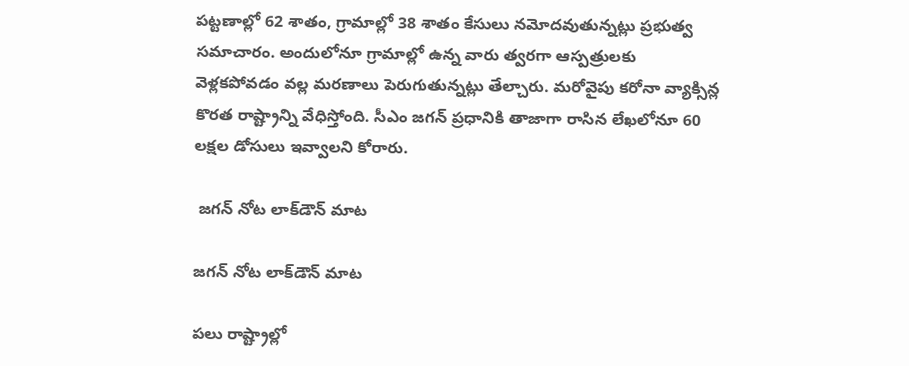పట్టణాల్లో 62 శాతం, గ్రామాల్లో 38 శాతం కేసులు నమోదవుతున్నట్లు ప్రభుత్వ సమాచారం. అందులోనూ గ్రామాల్లో ఉన్న వారు త్వరగా ఆస్పత్రులకు వెళ్లకపోవడం వల్ల మరణాలు పెరుగుతున్నట్లు తేల్చారు. మరోవైపు కరోనా వ్యాక్సిన్ల కొరత రాష్ట్రాన్ని వేధిస్తోంది. సీఎం జగన్ ప్రధానికి తాజాగా రాసిన లేఖలోనూ 60 లక్షల డోసులు ఇవ్వాలని కోరారు.

 జగన్ నోట లాక్‌డౌన్‌ మాట

జగన్ నోట లాక్‌డౌన్‌ మాట

పలు రాష్ట్రాల్లో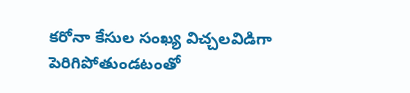కరోనా కేసుల సంఖ్య విచ్చలవిడిగా పెరిగిపోతుండటంతో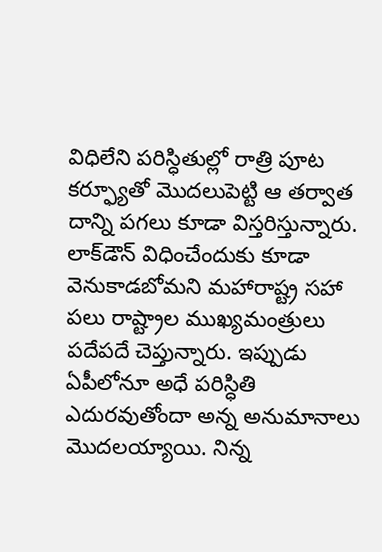విధిలేని పరిస్ధితుల్లో రాత్రి పూట కర్ఫ్యూతో మొదలుపెట్టి ఆ తర్వాత దాన్ని పగలు కూడా విస్తరిస్తున్నారు. లాక్‌డౌన్ విధించేందుకు కూడా వెనుకాడబోమని మహారాష్ట్ర సహా పలు రాష్ట్రాల ముఖ్యమంత్రులు పదేపదే చెప్తున్నారు. ఇప్పుడు ఏపీలోనూ అధే పరిస్ధితి ఎదురవుతోందా అన్న అనుమానాలు మొదలయ్యాయి. నిన్న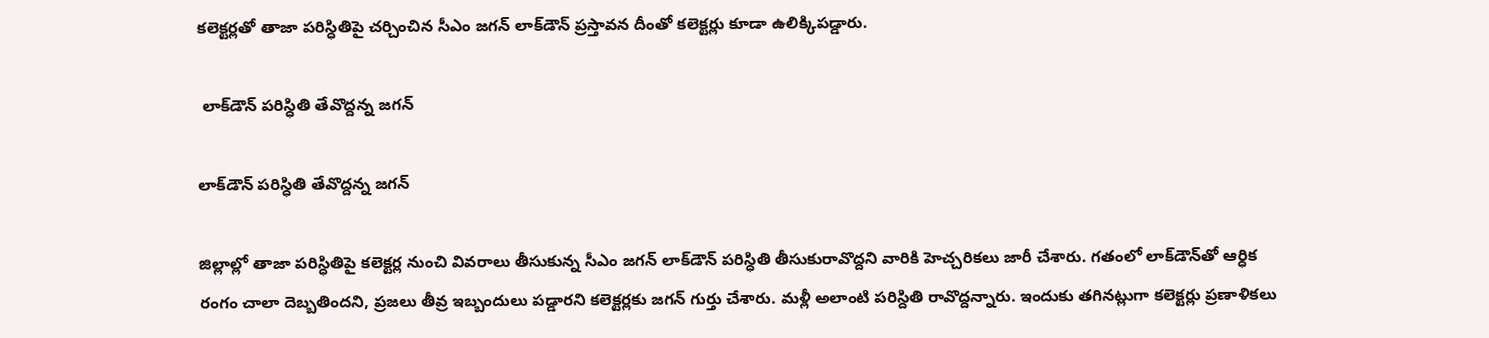కలెక్టర్లతో తాజా పరిస్ధితిపై చర్చించిన సీఎం జగన్‌ లాక్‌డౌన్‌ ప్రస్తావన దీంతో కలెక్టర్లు కూడా ఉలిక్కిపడ్డారు.

 లాక్‌డౌన్‌ పరిస్ధితి తేవొద్దన్న జగన్

లాక్‌డౌన్‌ పరిస్ధితి తేవొద్దన్న జగన్

జిల్లాల్లో తాజా పరిస్ధితిపై కలెక్టర్ల నుంచి వివరాలు తీసుకున్న సీఎం జగన్ లాక్‌డౌన్ పరిస్ధితి తీసుకురావొద్దని వారికి హెచ్చరికలు జారీ చేశారు. గతంలో లాక్‌డౌన్‌తో ఆర్ధిక రంగం చాలా దెబ్బతిందని, ప్రజలు తీవ్ర ఇబ్బందులు పడ్డారని కలెక్టర్లకు జగన్ గుర్తు చేశారు. మళ్లీ అలాంటి పరిస్దితి రావొద్దన్నారు. ఇందుకు తగినట్లుగా కలెక్టర్లు ప్రణాళికలు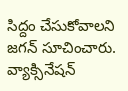సిద్దం చేసుకోవాలని జగన్ సూచించారు. వ్యాక్సినేషన్‌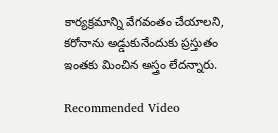కార్యక్రమాన్ని వేగవంతం చేయాలని, కరోనాను అడ్డుకునేందుకు ప్రస్తుతం ఇంతకు మించిన అస్త్రం లేదన్నారు.

Recommended Video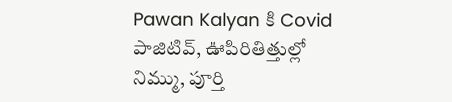Pawan Kalyan కి Covid పాజిటివ్, ఊపిరితిత్తుల్లో నిమ్ము, పూర్తి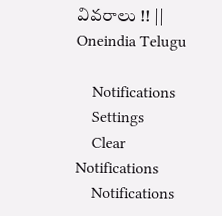వివరాలు !! || Oneindia Telugu

    Notifications
    Settings
    Clear Notifications
    Notifications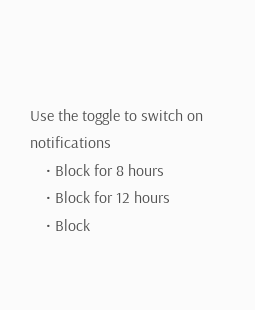Use the toggle to switch on notifications
    • Block for 8 hours
    • Block for 12 hours
    • Block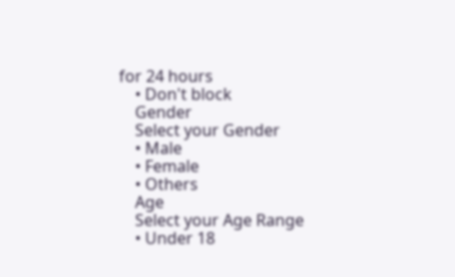for 24 hours
    • Don't block
    Gender
    Select your Gender
    • Male
    • Female
    • Others
    Age
    Select your Age Range
    • Under 18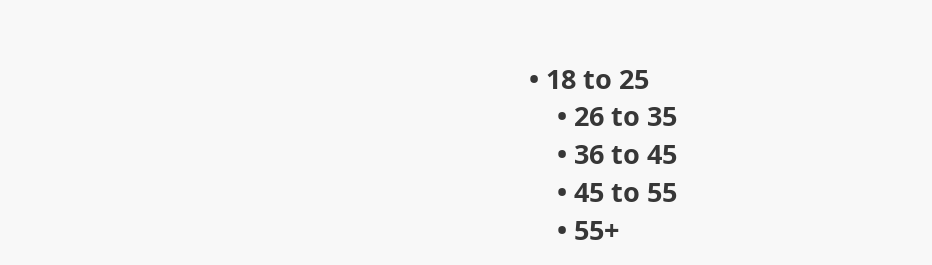• 18 to 25
    • 26 to 35
    • 36 to 45
    • 45 to 55
    • 55+